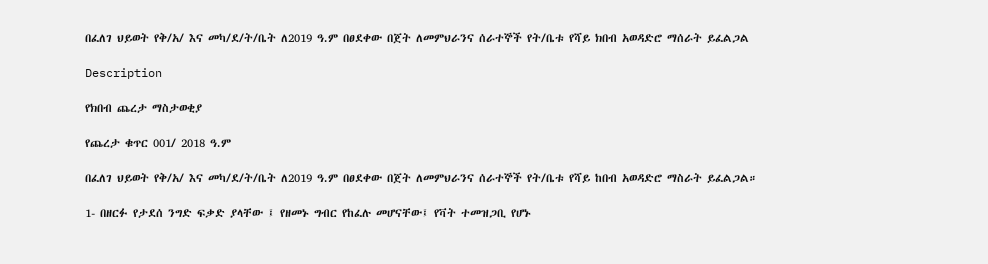በፈለገ ህይወት የቅ/አ/ እና መካ/ደ/ት/ቤት ለ2019 ዓ.ም በፀደቀው በጀት ለመምህራንና ሰራተኞች የት/ቤቱ የሻይ ክበብ አወዳድሮ ማሰራት ይፈልጋል

Description

የክበብ ጨረታ ማስታወቂያ

የጨረታ ቁጥር 001/ 2018 ዓ.ም

በፈለገ ህይወት የቅ/አ/ እና መካ/ደ/ት/ቤት ለ2019 ዓ.ም በፀደቀው በጀት ለመምህራንና ሰራተኞች የት/ቤቱ የሻይ ከበብ አወዳድሮ ማስራት ይፈልጋል።

1- በዘርፉ የታደሰ ንግድ ፍቃድ ያላቸው ፤ የዘመኑ ግብር የከፈሉ መሆናቸው፤ የቫት ተመዝጋቢ የሆኑ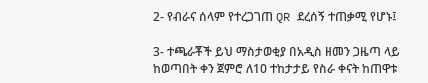2- የብራና ሰላም የተረጋገጠ QR ደረሰኝ ተጠቃሚ የሆኑ፤

3- ተጫራቾች ይህ ማስታወቂያ በአዲስ ዘመን ጋዜጣ ላይ ከወጣበት ቀን ጀምሮ ለ10 ተከታታይ የስራ ቀናት ከጠዋቱ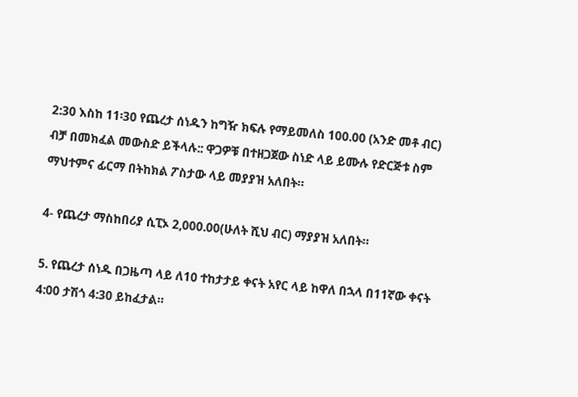2:30 እስከ 11፡30 የጨረታ ሰነዱን ከግዥ ክፍሉ የማይመለስ 100.00 (አንድ መቶ ብር) ብቻ በመክፈል መውስድ ይችላሉ:: ዋጋዎቹ በተዘጋጀው ስነድ ላይ ይሙሉ የድርጅቱ ስም ማህተምና ፊርማ በትከክል ፖስታው ላይ መያያዝ አለበት።

4- የጨረታ ማስከበሪያ ሲፒኦ 2,000.00(ሁለት ሺህ ብር) ማያያዝ አለበት።

5. የጨረታ ሰነዱ በጋዜጣ ላይ ለ10 ተከታታይ ቀናት አየር ላይ ከዋለ በኋላ በ11ኛው ቀናት 4:00 ታሽጎ 4:30 ይከፈታል።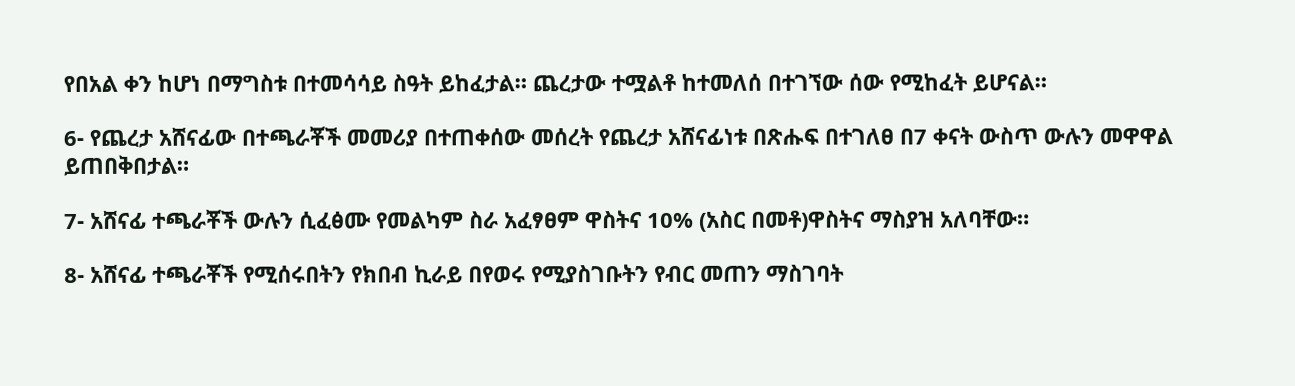የበአል ቀን ከሆነ በማግስቱ በተመሳሳይ ስዓት ይከፈታል። ጨረታው ተሟልቶ ከተመለሰ በተገኘው ሰው የሚከፈት ይሆናል።

6- የጨረታ አሸናፊው በተጫራቾች መመሪያ በተጠቀሰው መሰረት የጨረታ አሸናፊነቱ በጽሑፍ በተገለፀ በ7 ቀናት ውስጥ ውሉን መዋዋል ይጠበቅበታል።

7- አሸናፊ ተጫራቾች ውሉን ሲፈፅሙ የመልካም ስራ አፈፃፀም ዋስትና 10% (አስር በመቶ)ዋስትና ማስያዝ አለባቸው።

8- አሸናፊ ተጫራቾች የሚሰሩበትን የክበብ ኪራይ በየወሩ የሚያስገቡትን የብር መጠን ማስገባት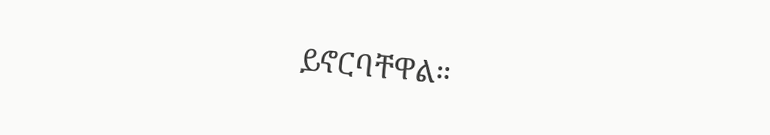ይኖርባቸዋል።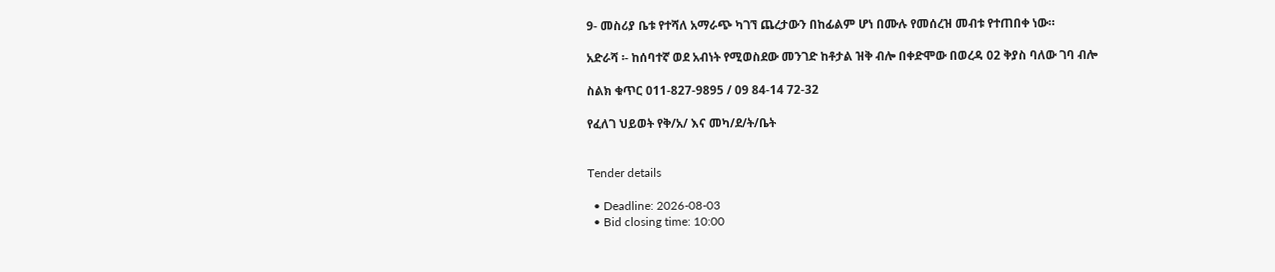9- መስሪያ ቤቱ የተሻለ አማራጭ ካገኘ ጨረታውን በከፊልም ሆነ በሙሉ የመሰረዝ መብቱ የተጠበቀ ነው።

አድራሻ ፡- ከሰባተኛ ወደ አብነት የሚወስደው መንገድ ከቶታል ዝቅ ብሎ በቀድሞው በወረዳ 02 ቅያስ ባለው ገባ ብሎ

ስልክ ቁጥር 011-827-9895 / 09 84-14 72-32

የፈለገ ህይወት የቅ/አ/ እና መካ/ደ/ት/ቤት


Tender details

  • Deadline: 2026-08-03
  • Bid closing time: 10:00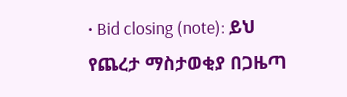• Bid closing (note): ይህ የጨረታ ማስታወቂያ በጋዜጣ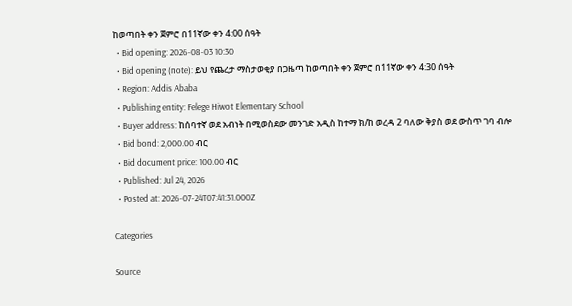ከወጣበት ቀን ጀምሮ በ11ኛው ቀን 4:00 ሰዓት
  • Bid opening: 2026-08-03 10:30
  • Bid opening (note): ይህ የጨረታ ማስታወቂያ በጋዜጣ ከወጣበት ቀን ጀምሮ በ11ኛው ቀን 4:30 ሰዓት
  • Region: Addis Ababa
  • Publishing entity: Felege Hiwot Elementary School
  • Buyer address: ከሰባተኛ ወደ አብነት በሚወስደው መንገድ አዲስ ከተማ ክ/ከ ወረዳ 2 ባለው ቅያስ ወደ ውስጥ ገባ ብሎ
  • Bid bond: 2,000.00 ብር
  • Bid document price: 100.00 ብር
  • Published: Jul 24, 2026
  • Posted at: 2026-07-24T07:41:31.000Z

Categories

Source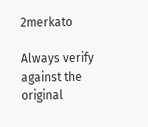2merkato

Always verify against the original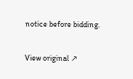notice before bidding.

View original ↗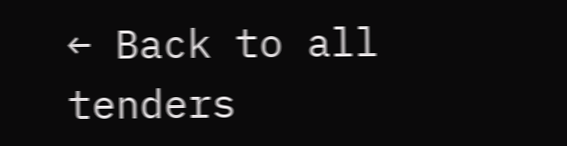← Back to all tenders